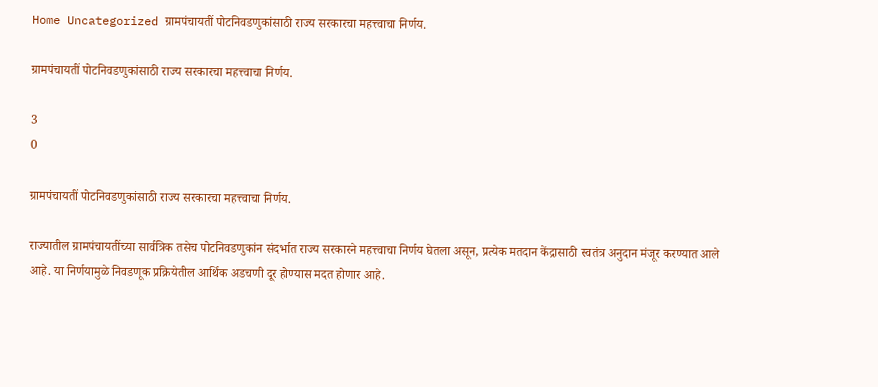Home Uncategorized ग्रामपंचायतीं पोटनिवडणुकांसाठी राज्य सरकारचा महत्त्वाचा निर्णय.

ग्रामपंचायतीं पोटनिवडणुकांसाठी राज्य सरकारचा महत्त्वाचा निर्णय.

3
0

ग्रामपंचायतीं पोटनिवडणुकांसाठी राज्य सरकारचा महत्त्वाचा निर्णय.

राज्यातील ग्रामपंचायतींच्या सार्वत्रिक तसेच पोटनिवडणुकांन संदर्भात राज्य सरकारने महत्त्वाचा निर्णय घेतला असून, प्रत्येक मतदान केंद्रासाठी स्वतंत्र अनुदान मंजूर करण्यात आले आहे. या निर्णयामुळे निवडणूक प्रक्रियेतील आर्थिक अडचणी दूर होण्यास मदत होणार आहे.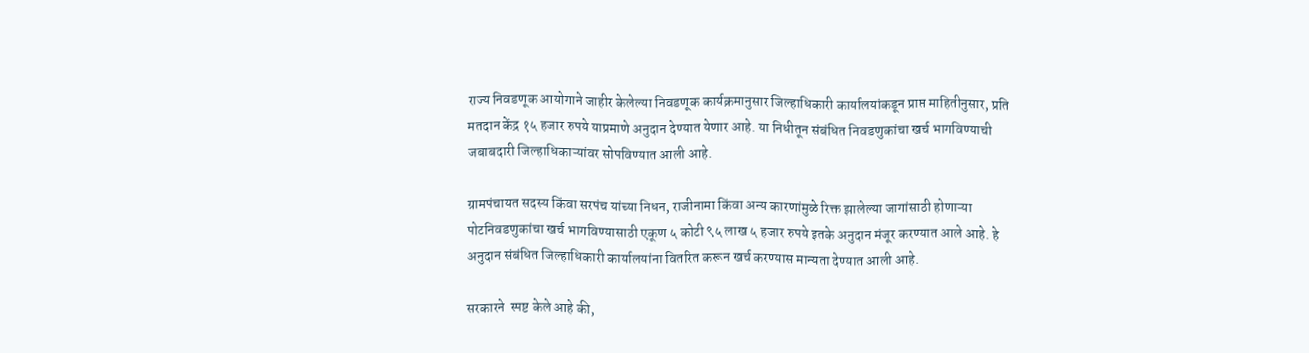राज्य निवडणूक आयोगाने जाहीर केलेल्या निवडणूक कार्यक्रमानुसार जिल्हाधिकारी कार्यालयांकडून प्राप्त माहितीनुसार, प्रति मतदान केंद्र १५ हजार रुपये याप्रमाणे अनुदान देण्यात येणार आहे. या निधीतून संबंधित निवडणुकांचा खर्च भागविण्याची जबाबदारी जिल्हाधिकाऱ्यांवर सोपविण्यात आली आहे.

ग्रामपंचायत सदस्य किंवा सरपंच यांच्या निधन, राजीनामा किंवा अन्य कारणांमुळे रिक्त झालेल्या जागांसाठी होणाऱ्या पोटनिवडणुकांचा खर्च भागविण्यासाठी एकूण ५ कोटी ९५ लाख ५ हजार रुपये इतके अनुदान मंजूर करण्यात आले आहे. हे अनुदान संबंधित जिल्हाधिकारी कार्यालयांना वितरित करून खर्च करण्यास मान्यता देण्यात आली आहे.

सरकारने  स्पष्ट केले आहे की,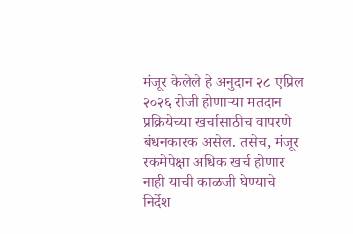मंजूर केलेले हे अनुदान २८ एप्रिल २०२६ रोजी होणाऱ्या मतदान प्रक्रियेच्या खर्चासाठीच वापरणे बंधनकारक असेल. तसेच, मंजूर रकमेपेक्षा अधिक खर्च होणार नाही याची काळजी घेण्याचे निर्देश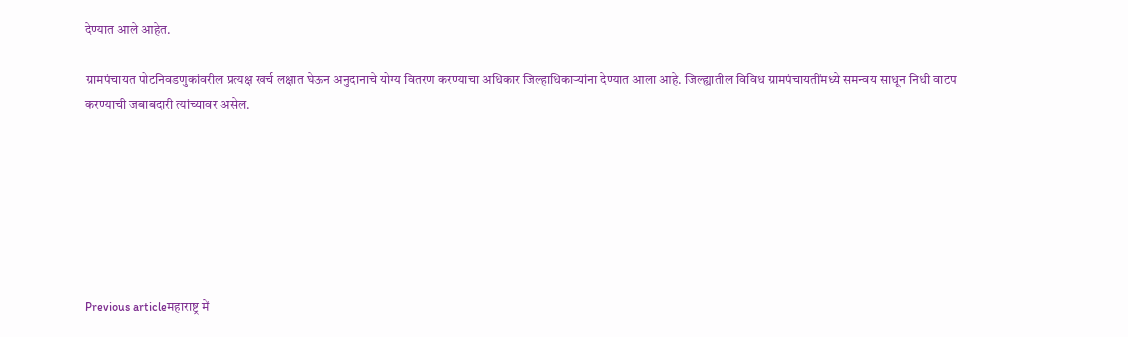देण्यात आले आहेत.

ग्रामपंचायत पोटनिवडणुकांवरील प्रत्यक्ष खर्च लक्षात घेऊन अनुदानाचे योग्य वितरण करण्याचा अधिकार जिल्हाधिकाऱ्यांना देण्यात आला आहे. जिल्ह्यातील विविध ग्रामपंचायतींमध्ये समन्वय साधून निधी वाटप करण्याची जबाबदारी त्यांच्यावर असेल.







Previous articleमहाराष्ट्र में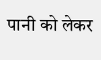पानी को लेकर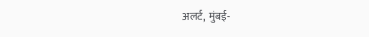अलर्ट, मुंबई-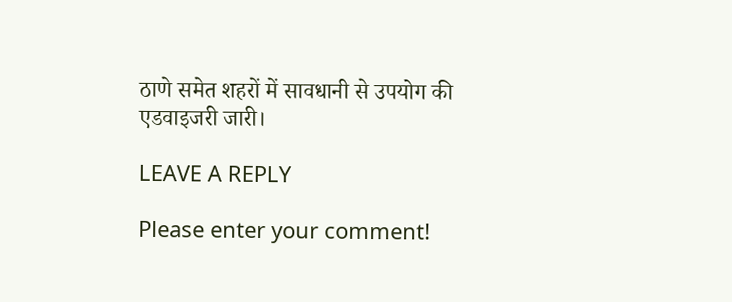ठाणे समेत शहरों में सावधानी से उपयोग की एडवाइजरी जारी।

LEAVE A REPLY

Please enter your comment!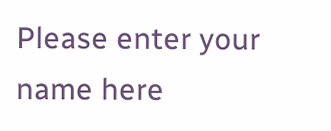Please enter your name here